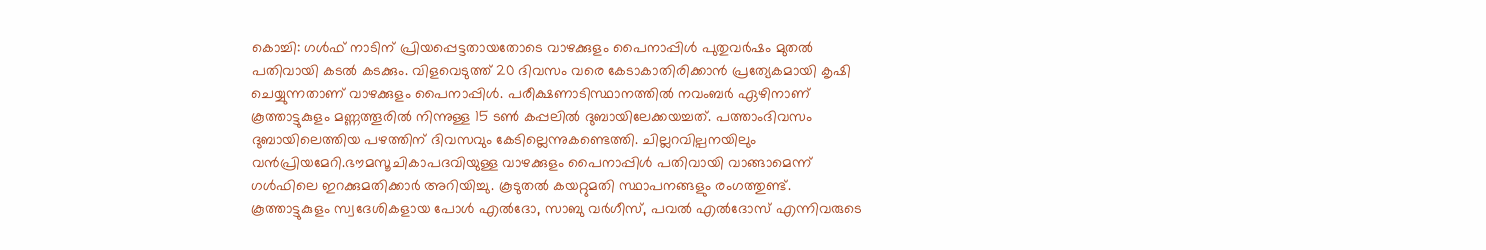കൊച്ചി: ഗൾഫ് നാടിന് പ്രിയപ്പെട്ടതായതോടെ വാഴക്കുളം പൈനാപ്പിൾ പുതുവർഷം മുതൽ പതിവായി കടൽ കടക്കും. വിളവെടുത്ത് 20 ദിവസം വരെ കേടാകാതിരിക്കാൻ പ്രത്യേകമായി കൃഷി ചെയ്യുന്നതാണ് വാഴക്കുളം പൈനാപ്പിൾ. പരീക്ഷണാടിസ്ഥാനത്തിൽ നവംബർ ഏഴിനാണ് കൂത്താട്ടുകുളം മണ്ണത്തൂരിൽ നിന്നുള്ള 15 ടൺ കപ്പലിൽ ദുബായിലേക്കയച്ചത്. പത്താംദിവസം ദുബായിലെത്തിയ പഴത്തിന് ദിവസവും കേടില്ലെന്നുകണ്ടെത്തി. ചില്ലറവില്പനയിലും വൻപ്രിയമേറി.ഭൗമസൂചികാപദവിയുള്ള വാഴക്കുളം പൈനാപ്പിൾ പതിവായി വാങ്ങാമെന്ന് ഗൾഫിലെ ഇറക്കുമതിക്കാർ അറിയിച്ചു. കൂടുതൽ കയറ്റുമതി സ്ഥാപനങ്ങളും രംഗത്തുണ്ട്. കൂത്താട്ടുകുളം സ്വദേശികളായ പോൾ എൽദോ, സാബു വർഗീസ്, പവൽ എൽദോസ് എന്നിവരുടെ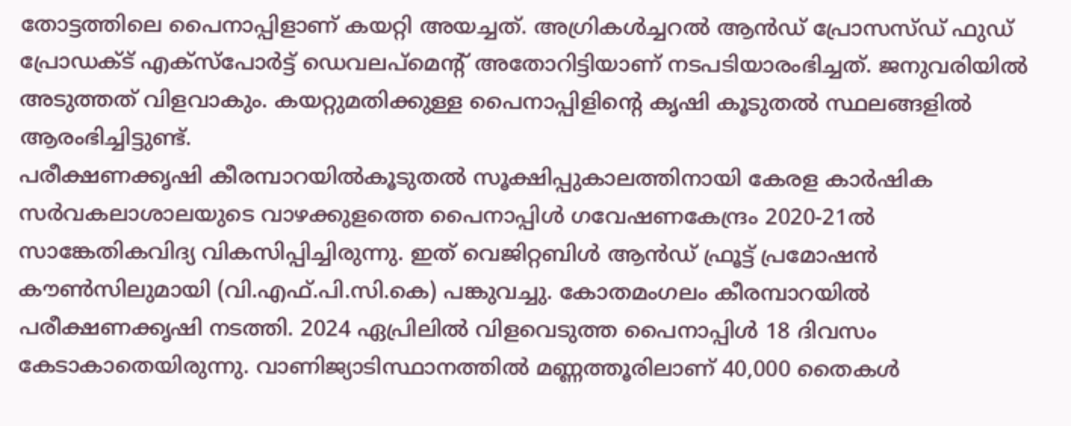തോട്ടത്തിലെ പൈനാപ്പിളാണ് കയറ്റി അയച്ചത്. അഗ്രികൾച്ചറൽ ആൻഡ് പ്രോസസ്ഡ് ഫുഡ് പ്രോഡക്ട് എക്സ്പോർട്ട് ഡെവലപ്മെന്റ് അതോറിട്ടിയാണ് നടപടിയാരംഭിച്ചത്. ജനുവരിയിൽ അടുത്തത് വിളവാകും. കയറ്റുമതിക്കുള്ള പൈനാപ്പിളിന്റെ കൃഷി കൂടുതൽ സ്ഥലങ്ങളിൽ ആരംഭിച്ചിട്ടുണ്ട്.
പരീക്ഷണക്കൃഷി കീരമ്പാറയിൽകൂടുതൽ സൂക്ഷിപ്പുകാലത്തിനായി കേരള കാർഷിക സർവകലാശാലയുടെ വാഴക്കുളത്തെ പൈനാപ്പിൾ ഗവേഷണകേന്ദ്രം 2020-21ൽ സാങ്കേതികവിദ്യ വികസിപ്പിച്ചിരുന്നു. ഇത് വെജിറ്റബിൾ ആൻഡ് ഫ്രൂട്ട് പ്രമോഷൻ കൗൺസിലുമായി (വി.എഫ്.പി.സി.കെ) പങ്കുവച്ചു. കോതമംഗലം കീരമ്പാറയിൽ പരീക്ഷണക്കൃഷി നടത്തി. 2024 ഏപ്രിലിൽ വിളവെടുത്ത പൈനാപ്പിൾ 18 ദിവസം കേടാകാതെയിരുന്നു. വാണിജ്യാടിസ്ഥാനത്തിൽ മണ്ണത്തൂരിലാണ് 40,000 തൈകൾ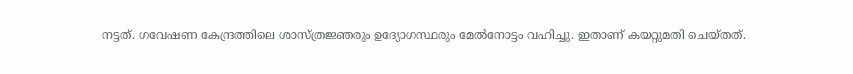നട്ടത്. ഗവേഷണ കേന്ദ്രത്തിലെ ശാസ്ത്രജ്ഞരും ഉദ്യോഗസ്ഥരും മേൽനോട്ടം വഹിച്ചു. ഇതാണ് കയറ്റുമതി ചെയ്തത്.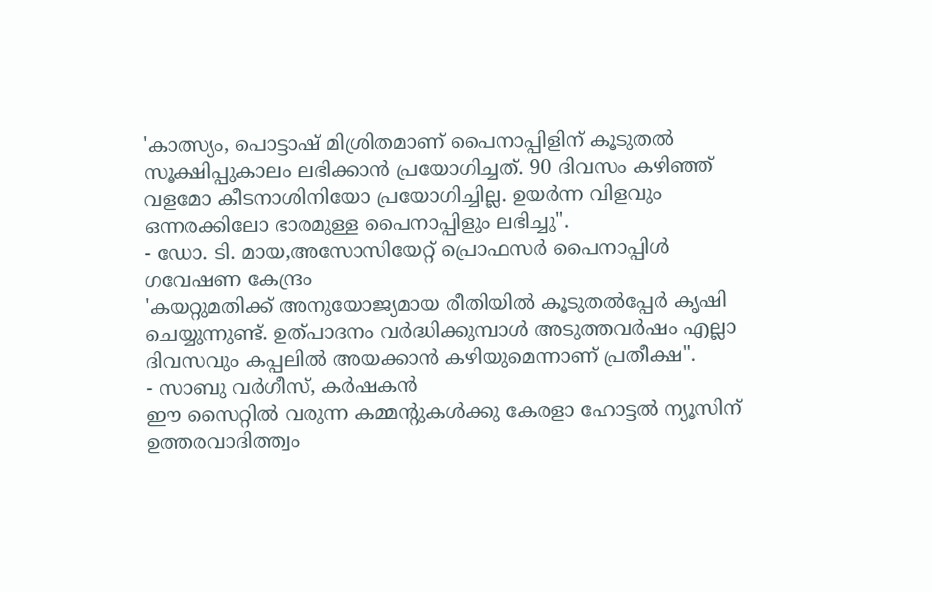'കാത്സ്യം, പൊട്ടാഷ് മിശ്രിതമാണ് പൈനാപ്പിളിന് കൂടുതൽ സൂക്ഷിപ്പുകാലം ലഭിക്കാൻ പ്രയോഗിച്ചത്. 90 ദിവസം കഴിഞ്ഞ് വളമോ കീടനാശിനിയോ പ്രയോഗിച്ചില്ല. ഉയർന്ന വിളവും ഒന്നരക്കിലോ ഭാരമുള്ള പൈനാപ്പിളും ലഭിച്ചു".
- ഡോ. ടി. മായ,അസോസിയേറ്റ് പ്രൊഫസർ പൈനാപ്പിൾ ഗവേഷണ കേന്ദ്രം
'കയറ്റുമതിക്ക് അനുയോജ്യമായ രീതിയിൽ കൂടുതൽപ്പേർ കൃഷി ചെയ്യുന്നുണ്ട്. ഉത്പാദനം വർദ്ധിക്കുമ്പാൾ അടുത്തവർഷം എല്ലാ ദിവസവും കപ്പലിൽ അയക്കാൻ കഴിയുമെന്നാണ് പ്രതീക്ഷ".
- സാബു വർഗീസ്, കർഷകൻ
ഈ സൈറ്റിൽ വരുന്ന കമ്മന്റുകൾക്കു കേരളാ ഹോട്ടൽ ന്യൂസിന് ഉത്തരവാദിത്ത്വം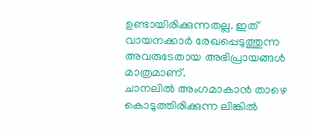ഉണ്ടായിരിക്കുന്നതല്ല. ഇത് വായനക്കാർ രേഖപ്പെടുത്തുന്ന അവരുടേതായ അഭിപ്രായങ്ങൾ മാത്രമാണ്.
ചാനലിൽ അംഗമാകാൻ താഴെ കൊടുത്തിരിക്കുന്ന ലിങ്കിൽ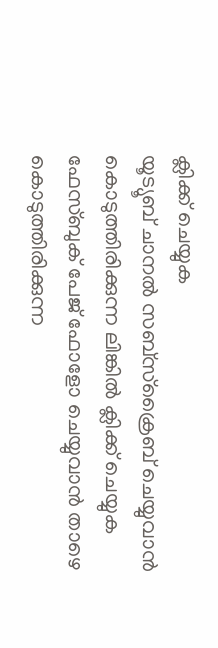ക്ലിക്ക് ചെയ്യുക
യൂട്യൂബ് ചാനൽ സബ്സ്ക്രൈബ് ചെയ്യുവാൻ കൊടുത്തിരിക്കുന്ന ലിങ്കിൽ ക്ലിക്ക് ചെയ്യുക ഫേസ്ബുക് പേജ് ഫോളോ ചെയ്യുവാൻ താഴെ കൊടുത്തിരിക്കുന്ന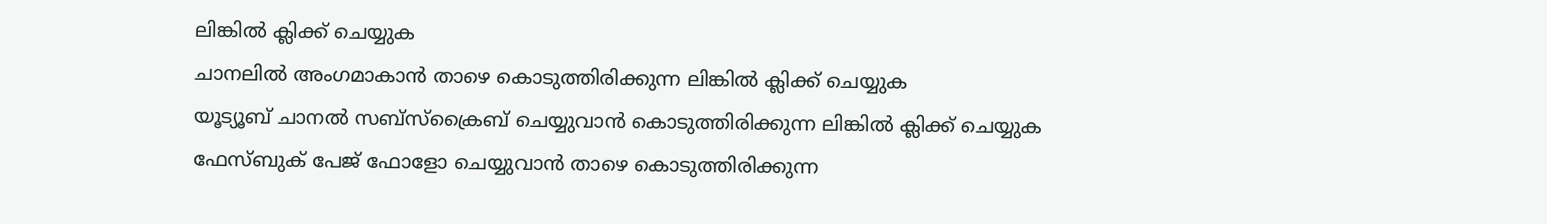ലിങ്കിൽ ക്ലിക്ക് ചെയ്യുക
ചാനലിൽ അംഗമാകാൻ താഴെ കൊടുത്തിരിക്കുന്ന ലിങ്കിൽ ക്ലിക്ക് ചെയ്യുക
യൂട്യൂബ് ചാനൽ സബ്സ്ക്രൈബ് ചെയ്യുവാൻ കൊടുത്തിരിക്കുന്ന ലിങ്കിൽ ക്ലിക്ക് ചെയ്യുക
ഫേസ്ബുക് പേജ് ഫോളോ ചെയ്യുവാൻ താഴെ കൊടുത്തിരിക്കുന്ന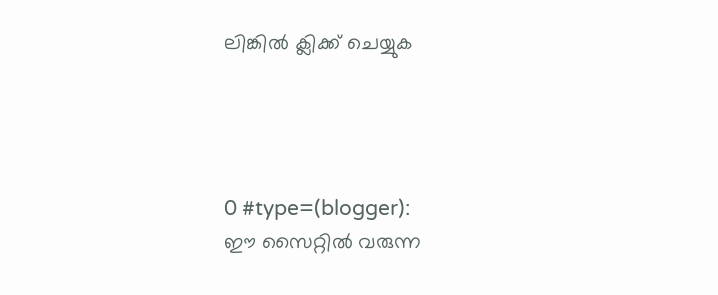ലിങ്കിൽ ക്ലിക്ക് ചെയ്യുക




0 #type=(blogger):
ഈ സൈറ്റിൽ വരുന്ന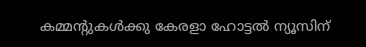കമ്മന്റുകൾക്കു കേരളാ ഹോട്ടൽ ന്യൂസിന്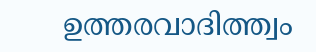ഉത്തരവാദിത്ത്വം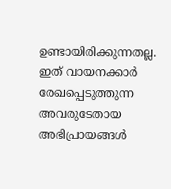ഉണ്ടായിരിക്കുന്നതല്ല. ഇത് വായനക്കാർ രേഖപ്പെടുത്തുന്ന അവരുടേതായ അഭിപ്രായങ്ങൾ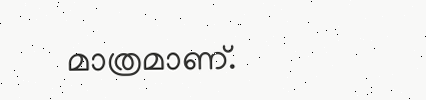മാത്രമാണ്.